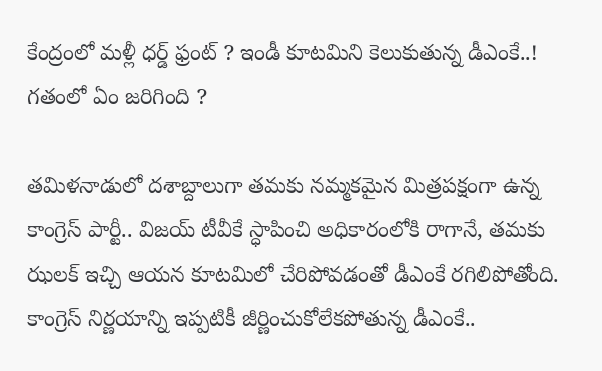కేంద్రంలో మళ్లీ ధర్డ్ ఫ్రంట్ ? ఇండీ కూటమిని కెలుకుతున్న డీఎంకే..! గతంలో ఏం జరిగింది ?

తమిళనాడులో దశాబ్దాలుగా తమకు నమ్మకమైన మిత్రపక్షంగా ఉన్న కాంగ్రెస్ పార్టీ.. విజయ్ టీవీకే స్ధాపించి అధికారంలోకి రాగానే, తమకు ఝలక్ ఇచ్చి ఆయన కూటమిలో చేరిపోవడంతో డీఎంకే రగిలిపోతోంది. కాంగ్రెస్ నిర్ణయాన్ని ఇప్పటికీ జీర్ణించుకోలేకపోతున్న డీఎంకే..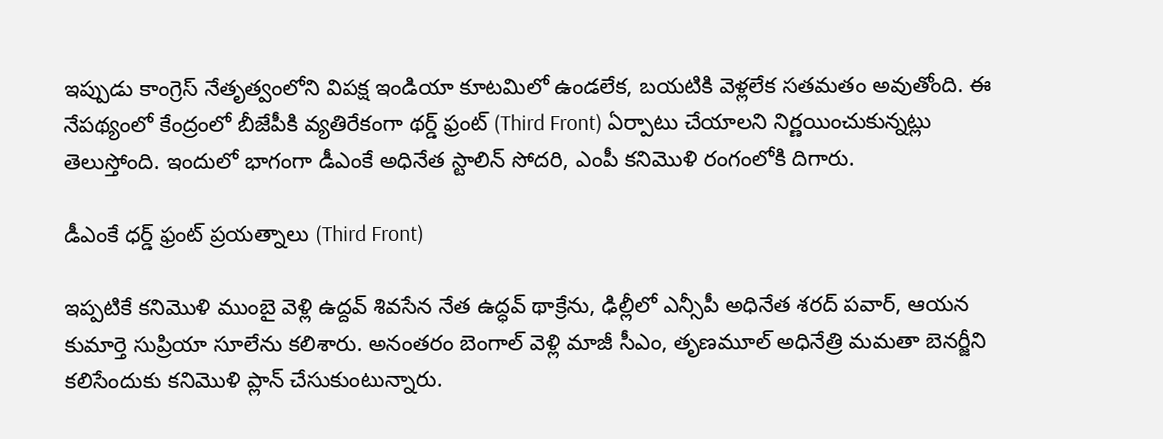ఇప్పుడు కాంగ్రెస్ నేతృత్వంలోని విపక్ష ఇండియా కూటమిలో ఉండలేక, బయటికి వెళ్లలేక సతమతం అవుతోంది. ఈ నేపథ్యంలో కేంద్రంలో బీజేపీకి వ్యతిరేకంగా థర్డ్ ఫ్రంట్ (Third Front) ఏర్పాటు చేయాలని నిర్ణయించుకున్నట్లు తెలుస్తోంది. ఇందులో భాగంగా డీఎంకే అధినేత స్టాలిన్ సోదరి, ఎంపీ కనిమొళి రంగంలోకి దిగారు.

డీఎంకే ధర్డ్ ఫ్రంట్ ప్రయత్నాలు (Third Front)

ఇప్పటికే కనిమొళి ముంబై వెళ్లి ఉద్దవ్ శివసేన నేత ఉద్ధవ్ థాక్రేను, ఢిల్లీలో ఎన్సీపీ అధినేత శరద్ పవార్, ఆయన కుమార్తె సుప్రియా సూలేను కలిశారు. అనంతరం బెంగాల్ వెళ్లి మాజీ సీఎం, తృణమూల్ అధినేత్రి మమతా బెనర్జీని కలిసేందుకు కనిమొళి ప్లాన్ చేసుకుంటున్నారు.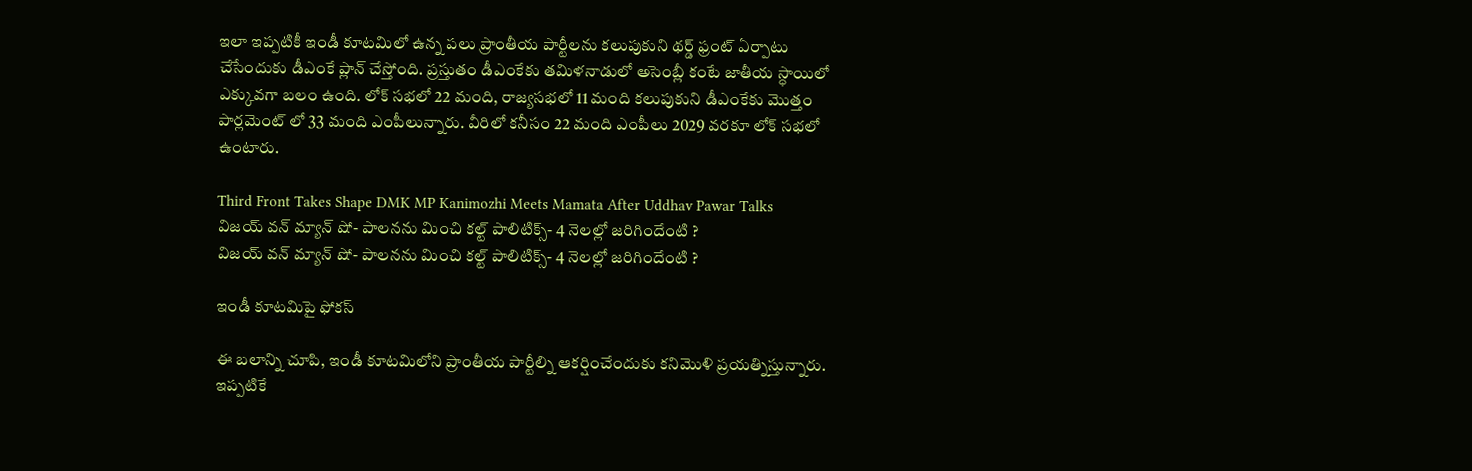ఇలా ఇప్పటికీ ఇండీ కూటమిలో ఉన్న పలు ప్రాంతీయ పార్టీలను కలుపుకుని థర్డ్ ఫ్రంట్ ఏర్పాటు చేసేందుకు డీఎంకే ప్లాన్ చేస్తోంది. ప్రస్తుతం డీఎంకేకు తమిళనాడులో అసెంబ్లీ కంటే జాతీయ స్ధాయిలో ఎక్కువగా బలం ఉంది. లోక్ సభలో 22 మంది, రాజ్యసభలో 11 మంది కలుపుకుని డీఎంకేకు మొత్తం పార్లమెంట్ లో 33 మంది ఎంపీలున్నారు. వీరిలో కనీసం 22 మంది ఎంపీలు 2029 వరకూ లోక్ సభలో ఉంటారు.

Third Front Takes Shape DMK MP Kanimozhi Meets Mamata After Uddhav Pawar Talks
విజయ్ వన్ మ్యాన్ షో- పాలనను మించి కల్ట్ పాలిటిక్స్- 4 నెలల్లో జరిగిందేంటి ?
విజయ్ వన్ మ్యాన్ షో- పాలనను మించి కల్ట్ పాలిటిక్స్- 4 నెలల్లో జరిగిందేంటి ?

ఇండీ కూటమిపై ఫోకస్

ఈ బలాన్ని చూపి, ఇండీ కూటమిలోని ప్రాంతీయ పార్టీల్ని ఆకర్షించేందుకు కనిమొళి ప్రయత్నిస్తున్నారు. ఇప్పటికే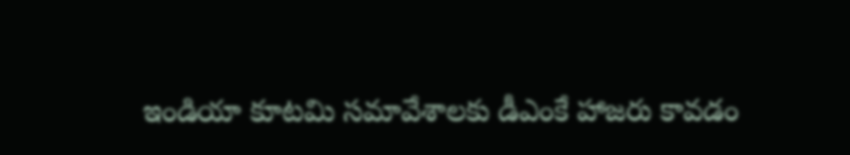ఇండియా కూటమి సమావేశాలకు డీఎంకే హాజరు కావడం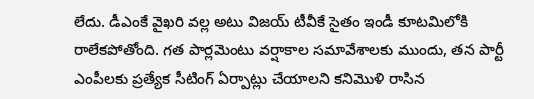లేదు. డీఎంకే వైఖరి వల్ల అటు విజయ్ టీవీకే సైతం ఇండీ కూటమిలోకి రాలేకపోతోంది. గత పార్లమెంటు వర్షాకాల సమావేశాలకు ముందు, తన పార్టీ ఎంపీలకు ప్రత్యేక సీటింగ్ ఏర్పాట్లు చేయాలని కనిమొళి రాసిన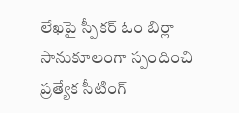లేఖపై స్పీకర్‌ ఓం బిర్లా సానుకూలంగా స్పందించి ప్రత్యేక సీటింగ్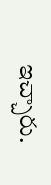ఇచ్చారు.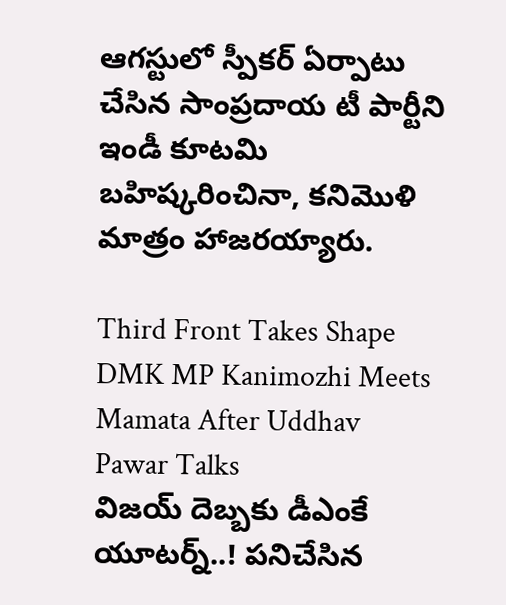ఆగస్టులో స్పీకర్ ఏర్పాటు చేసిన సాంప్రదాయ టీ పార్టీని ఇండీ కూటమి బహిష్కరించినా, కనిమొళి మాత్రం హాజరయ్యారు.

Third Front Takes Shape DMK MP Kanimozhi Meets Mamata After Uddhav Pawar Talks
విజయ్ దెబ్బకు డీఎంకే యూటర్న్..! పనిచేసిన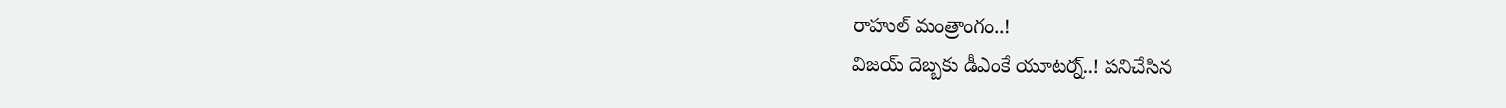రాహుల్ మంత్రాంగం..!
విజయ్ దెబ్బకు డీఎంకే యూటర్న్..! పనిచేసిన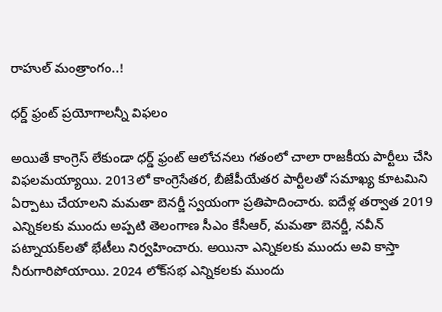రాహుల్ మంత్రాంగం..!

ధర్డ్ ఫ్రంట్ ప్రయోగాలన్నీ విఫలం

అయితే కాంగ్రెస్ లేకుండా ధర్డ్ ఫ్రంట్ ఆలోచనలు గతంలో చాలా రాజకీయ పార్టీలు చేసి విఫలమయ్యాయి. 2013లో కాంగ్రెసేతర, బీజేపీయేతర పార్టీలతో సమాఖ్య కూటమిని ఏర్పాటు చేయాలని మమతా బెనర్జీ స్వయంగా ప్రతిపాదించారు. ఐదేళ్ల తర్వాత 2019 ఎన్నికలకు ముందు అప్పటి తెలంగాణ సీఎం కేసీఆర్, మమతా బెనర్జీ, నవీన్ పట్నాయక్‌లతో భేటీలు నిర్వహించారు. అయినా ఎన్నికలకు ముందు అవి కాస్తా నీరుగారిపోయాయి. 2024 లోక్‌సభ ఎన్నికలకు ముందు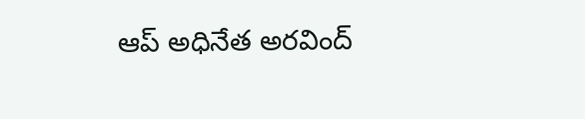ఆప్ అధినేత అరవింద్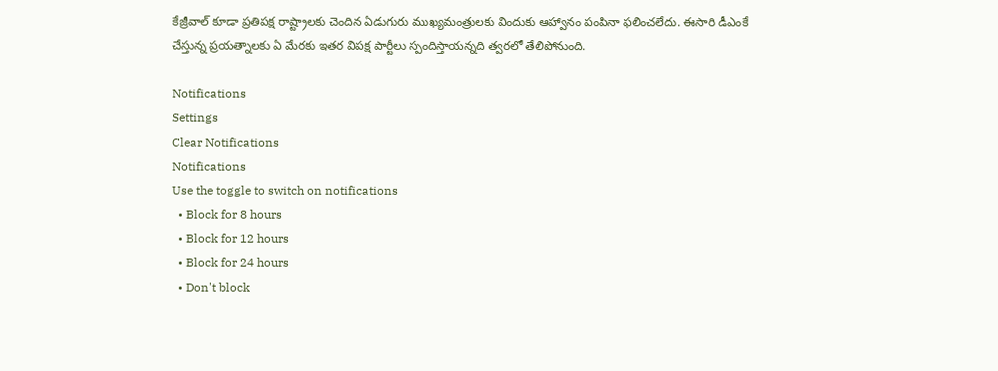కేజ్రీవాల్ కూడా ప్రతిపక్ష రాష్ట్రాలకు చెందిన ఏడుగురు ముఖ్యమంత్రులకు విందుకు ఆహ్వానం పంపినా ఫలించలేదు. ఈసారి డీఎంకే చేస్తున్న ప్రయత్నాలకు ఏ మేరకు ఇతర విపక్ష పార్టీలు స్పందిస్తాయన్నది త్వరలో తేలిపోనుంది.

Notifications
Settings
Clear Notifications
Notifications
Use the toggle to switch on notifications
  • Block for 8 hours
  • Block for 12 hours
  • Block for 24 hours
  • Don't block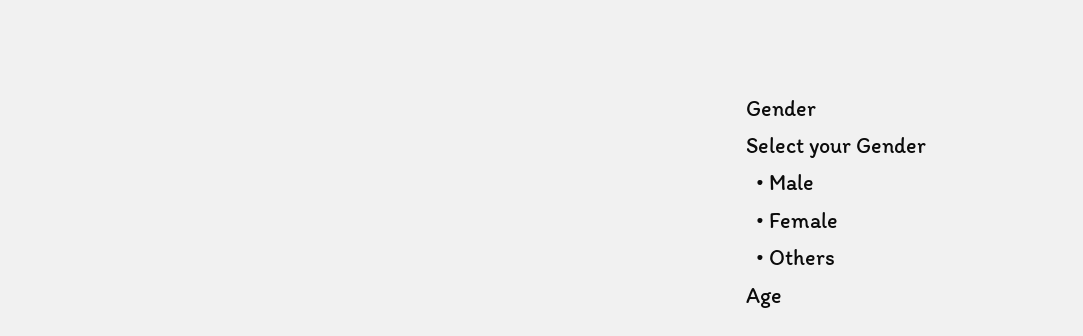Gender
Select your Gender
  • Male
  • Female
  • Others
Age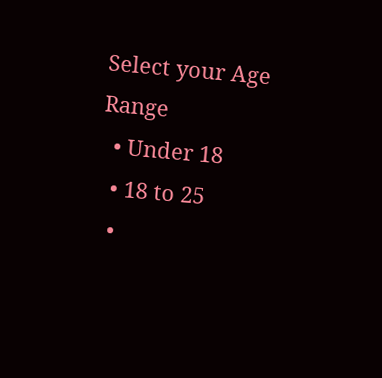Select your Age Range
  • Under 18
  • 18 to 25
  •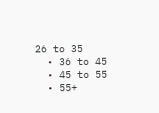26 to 35
  • 36 to 45
  • 45 to 55
  • 55+